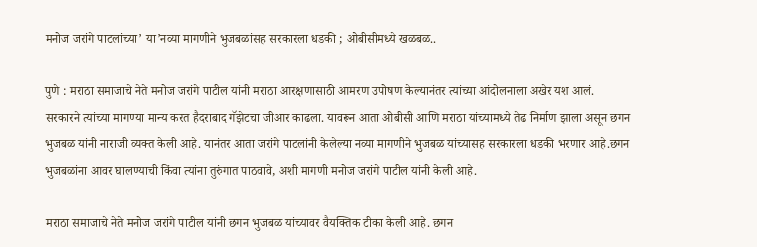मनोज जरांगे पाटलांच्या’ या’नव्या मागणीने भुजबळांसह सरकारला धडकी ; ओबीसीमध्ये खळबळ..

पुणे : मराठा समाजाचे नेते मनोज जरांगे पाटील यांनी मराठा आरक्षणासाठी आमरण उपोषण केल्यानंतर त्यांच्या आंदोलनाला अखेर यश आलं. सरकारने त्यांच्या मागण्या मान्य करत हैदराबाद गॅझेटचा जीआर काढला. यावरून आता ओबीसी आणि मराठा यांच्यामध्ये तेढ निर्माण झाला असून छगन भुजबळ यांनी नाराजी व्यक्त केली आहे. यानंतर आता जरांगे पाटलांनी केलेल्या नव्या मागणीने भुजबळ यांच्यासह सरकारला धडकी भरणार आहे.छगन भुजबळांना आवर घालण्याची किंवा त्यांना तुरुंगात पाठवावे, अशी मागणी मनोज जरांगे पाटील यांनी केली आहे.

मराठा समाजाचे नेते मनोज जरांगे पाटील यांनी छगन भुजबळ यांच्यावर वैयक्तिक टीका केली आहे. छगन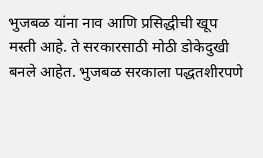भुजबळ यांना नाव आणि प्रसिद्धीची खूप मस्ती आहे. ते सरकारसाठी मोठी डोकेदुखी बनले आहेत. भुजबळ सरकाला पद्धतशीरपणे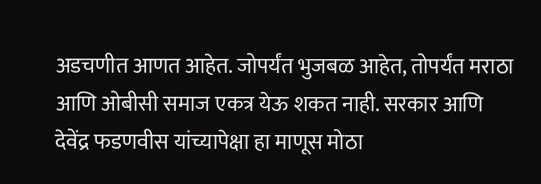अडचणीत आणत आहेत. जोपर्यंत भुजबळ आहेत, तोपर्यंत मराठा आणि ओबीसी समाज एकत्र येऊ शकत नाही. सरकार आणि देवेंद्र फडणवीस यांच्यापेक्षा हा माणूस मोठा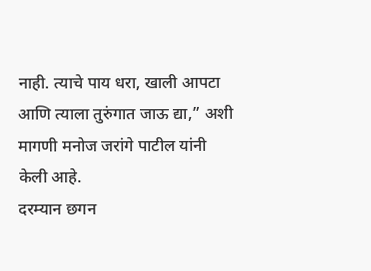नाही. त्याचे पाय धरा, खाली आपटा आणि त्याला तुरुंगात जाऊ द्या,” अशी मागणी मनोज जरांगे पाटील यांनी केली आहे.
दरम्यान छगन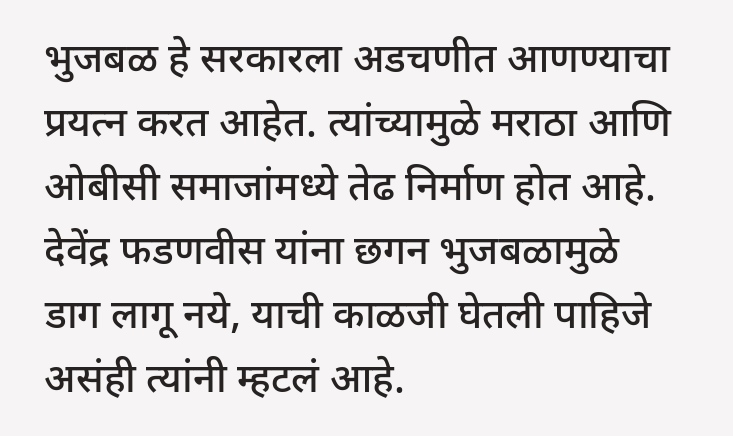भुजबळ हे सरकारला अडचणीत आणण्याचा प्रयत्न करत आहेत. त्यांच्यामुळे मराठा आणि ओबीसी समाजांमध्ये तेढ निर्माण होत आहे. देवेंद्र फडणवीस यांना छगन भुजबळामुळे डाग लागू नये, याची काळजी घेतली पाहिजे असंही त्यांनी म्हटलं आहे.